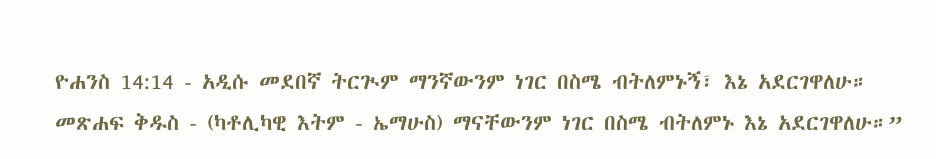ዮሐንስ 14:14 - አዲሱ መደበኛ ትርጒም ማንኛውንም ነገር በስሜ ብትለምኑኝ፣ እኔ አደርገዋለሁ። መጽሐፍ ቅዱስ - (ካቶሊካዊ እትም - ኤማሁስ) ማናቸውንም ነገር በስሜ ብትለምኑ እኔ አደርገዋለሁ።”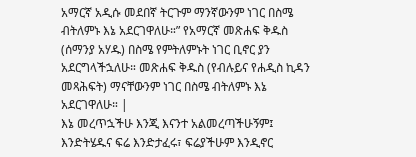አማርኛ አዲሱ መደበኛ ትርጉም ማንኛውንም ነገር በስሜ ብትለምኑ እኔ አደርገዋለሁ።” የአማርኛ መጽሐፍ ቅዱስ (ሰማንያ አሃዱ) በስሜ የምትለምኑት ነገር ቢኖር ያን አደርግላችኋለሁ። መጽሐፍ ቅዱስ (የብሉይና የሐዲስ ኪዳን መጻሕፍት) ማናቸውንም ነገር በስሜ ብትለምኑ እኔ አደርገዋለሁ። |
እኔ መረጥኋችሁ እንጂ እናንተ አልመረጣችሁኝም፤ እንድትሄዱና ፍሬ እንድታፈሩ፣ ፍሬያችሁም እንዲኖር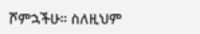ሾምኋችሁ። ስለዚህም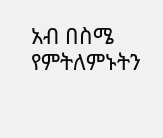አብ በስሜ የምትለምኑትን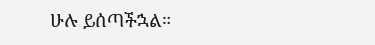ሁሉ ይሰጣችኋል።